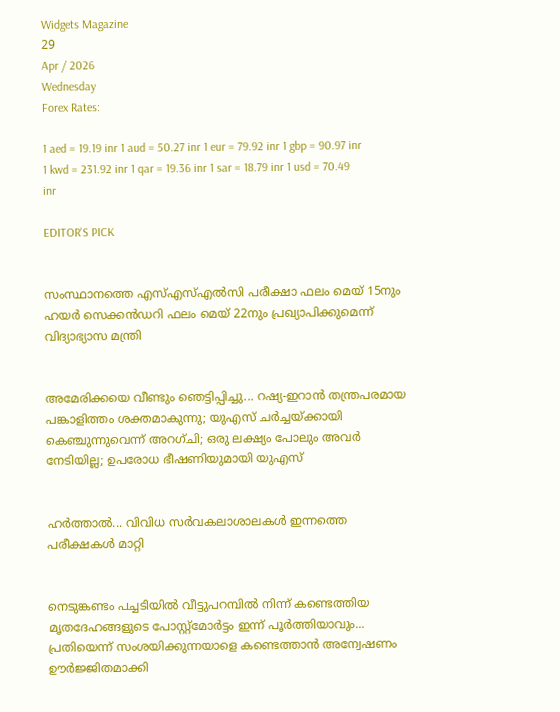Widgets Magazine
29
Apr / 2026
Wednesday
Forex Rates:

1 aed = 19.19 inr 1 aud = 50.27 inr 1 eur = 79.92 inr 1 gbp = 90.97 inr 1 kwd = 231.92 inr 1 qar = 19.36 inr 1 sar = 18.79 inr 1 usd = 70.49 inr

EDITOR'S PICK


സംസ്ഥാനത്തെ എസ്എസ്എൽസി പരീക്ഷാ ഫലം മെയ് 15നും ഹയർ സെക്കൻഡറി ഫലം മെയ് 22നും പ്രഖ്യാപിക്കുമെന്ന് വിദ്യാഭ്യാസ മന്ത്രി


അമേരിക്കയെ വീണ്ടും ഞെട്ടിപ്പിച്ചു... റഷ്യ-ഇറാൻ തന്ത്രപരമായ പങ്കാളിത്തം ശക്തമാകുന്നു; യുഎസ് ചർച്ചയ്ക്കായി കെഞ്ചുന്നുവെന്ന് അറഗ്ചി; ഒരു ലക്ഷ്യം പോലും അവർ നേടിയില്ല; ഉപരോധ ഭീഷണിയുമായി യുഎസ്


ഹര്‍ത്താല്‍... വിവിധ സർവകലാശാലകൾ ഇന്നത്തെ പരീക്ഷകൾ മാറ്റി


നെടുങ്കണ്ടം പച്ചടിയിൽ വീട്ടുപറമ്പിൽ നിന്ന് കണ്ടെത്തിയ മൃതദേഹങ്ങളുടെ പോസ്റ്റ്മോർട്ടം ഇന്ന് പൂർത്തിയാവും... പ്രതിയെന്ന് സംശയിക്കുന്നയാളെ കണ്ടെത്താൻ അന്വേഷണം ഊർജ്ജിതമാക്കി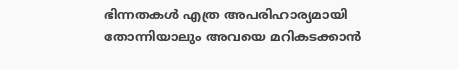ഭിന്നതകൾ എത്ര അപരിഹാര്യമായി തോന്നിയാലും അവയെ മറികടക്കാൻ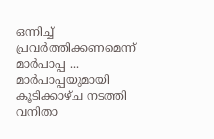ഒന്നിച്ച്‌ പ്രവർത്തിക്കണമെന്ന് മാർപാപ്പ ... മാർപാപ്പയുമായി കൂടിക്കാഴ്‌ച നടത്തി വനിതാ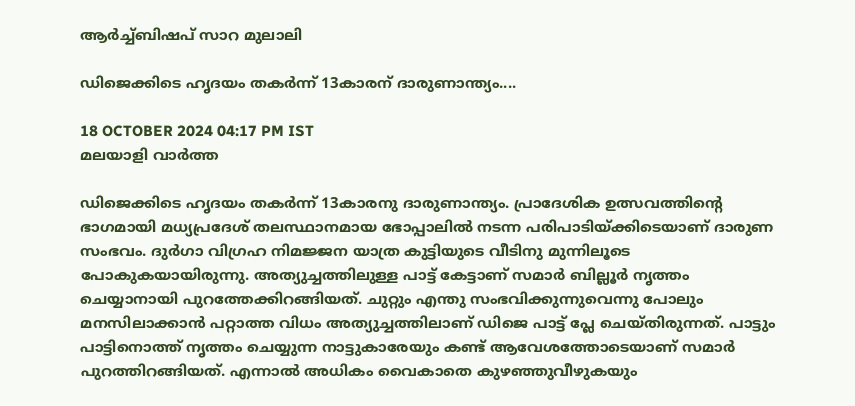ആർച്ച്‌ബിഷപ് സാറ മുലാലി

ഡിജെക്കിടെ ഹൃദയം തകര്‍ന്ന് 13കാരന് ദാരുണാന്ത്യം....

18 OCTOBER 2024 04:17 PM IST
മലയാളി വാര്‍ത്ത

ഡിജെക്കിടെ ഹൃദയം തകര്‍ന്ന് 13കാരനു ദാരുണാന്ത്യം. പ്രാദേശിക ഉത്സവത്തിന്റെ ഭാഗമായി മധ്യപ്രദേശ് തലസ്ഥാനമായ ഭോപ്പാലിൽ നടന്ന പരിപാടിയ്ക്കിടെയാണ് ദാരുണ സംഭവം. ദുർഗാ വിഗ്രഹ നിമജ്ജന യാത്ര കുട്ടിയുടെ വീടിനു മുന്നിലൂടെ പോകുകയായിരുന്നു. അത്യുച്ചത്തിലുള്ള പാട്ട് കേട്ടാണ് സമാര്‍ ബില്ലൂർ നൃത്തം ചെയ്യാനായി പുറത്തേക്കിറങ്ങിയത്. ചുറ്റും എന്തു സംഭവിക്കുന്നുവെന്നു പോലും മനസിലാക്കാന്‍ പറ്റാത്ത വിധം അത്യുച്ചത്തിലാണ് ഡിജെ പാട്ട് പ്ലേ ചെയ്തിരുന്നത്. പാട്ടും പാട്ടിനൊത്ത് നൃത്തം ചെയ്യുന്ന നാട്ടുകാരേയും കണ്ട് ആവേശത്തോടെയാണ് സമാര്‍ പുറത്തിറങ്ങിയത്. എന്നാല്‍ അധികം വൈകാതെ കുഴഞ്ഞുവീഴുകയും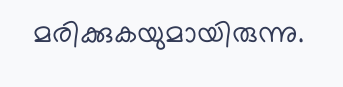മരിക്കുകയുമായിരുന്നു.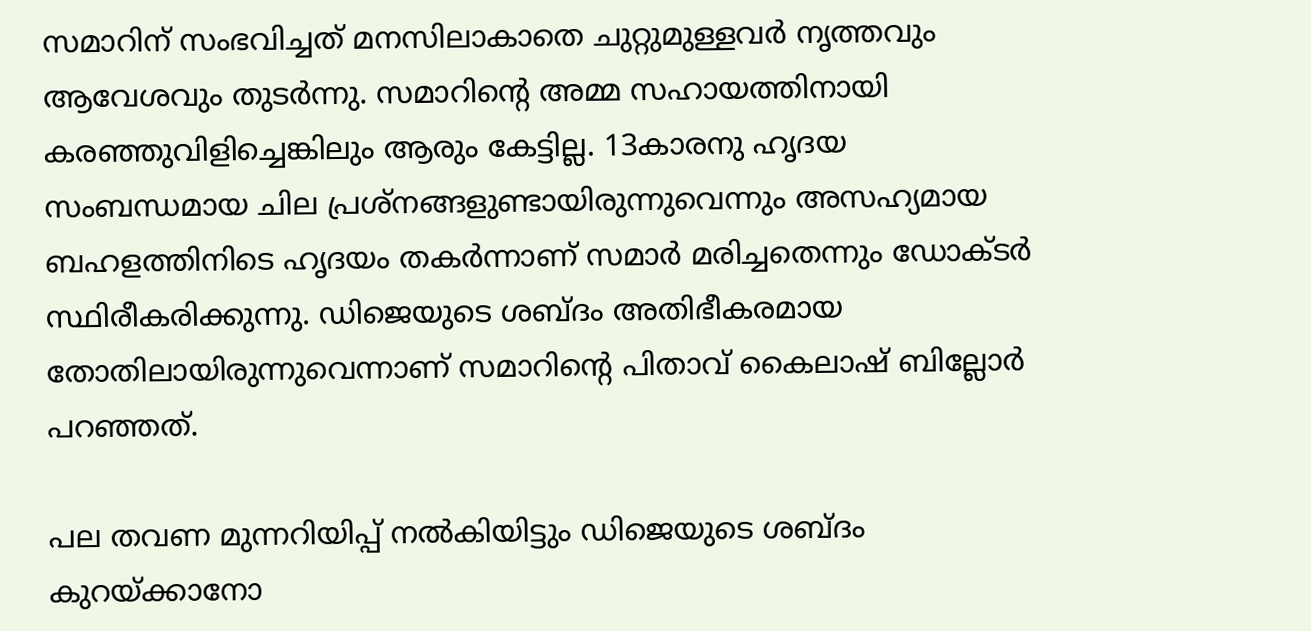സമാറിന് സംഭവിച്ചത് മനസിലാകാതെ ചുറ്റുമുള്ളവര്‍ നൃത്തവും ആവേശവും തുടര്‍ന്നു. സമാറിന്റെ അമ്മ സഹായത്തിനായി കരഞ്ഞുവിളിച്ചെങ്കിലും ആരും കേട്ടില്ല. 13കാരനു ഹൃദയ സംബന്ധമായ ചില പ്രശ്നങ്ങളുണ്ടായിരുന്നുവെന്നും അസഹ്യമായ ബഹളത്തിനിടെ ഹൃദയം തകര്‍ന്നാണ് സമാര്‍ മരിച്ചതെന്നും ഡോക്ടര്‍ സ്ഥിരീകരിക്കുന്നു. ഡിജെയുടെ ശബ്ദം അതിഭീകരമായ തോതിലായിരുന്നുവെന്നാണ് സമാറിന്റെ പിതാവ് കൈലാഷ് ബില്ലോര്‍ പറഞ്ഞത്.

പല തവണ മുന്നറിയിപ്പ് നല്‍കിയിട്ടും ഡിജെയുടെ ശബ്ദം കുറയ്ക്കാനോ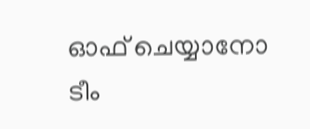ഓഫ് ചെയ്യാനോ ടീം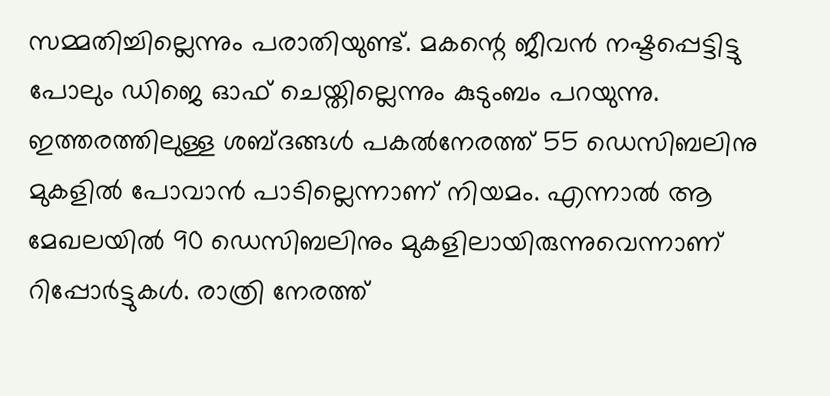സമ്മതിച്ചില്ലെന്നും പരാതിയുണ്ട്. മകന്റെ ജീവന്‍ നഷ്ടപ്പെട്ടിട്ടു പോലും ഡിജെ ഓഫ് ചെയ്തില്ലെന്നും കുടുംബം പറയുന്നു. ഇത്തരത്തിലുള്ള ശബ്ദങ്ങള്‍ പകല്‍നേരത്ത് 55 ഡെസിബലിനു മുകളില്‍ പോവാന്‍ പാടില്ലെന്നാണ് നിയമം. എന്നാല്‍ ആ മേഖലയില്‍ 90 ഡെസിബലിനും മുകളിലായിരുന്നുവെന്നാണ് റിപ്പോര്‍ട്ടുകള്‍. രാത്രി നേരത്ത്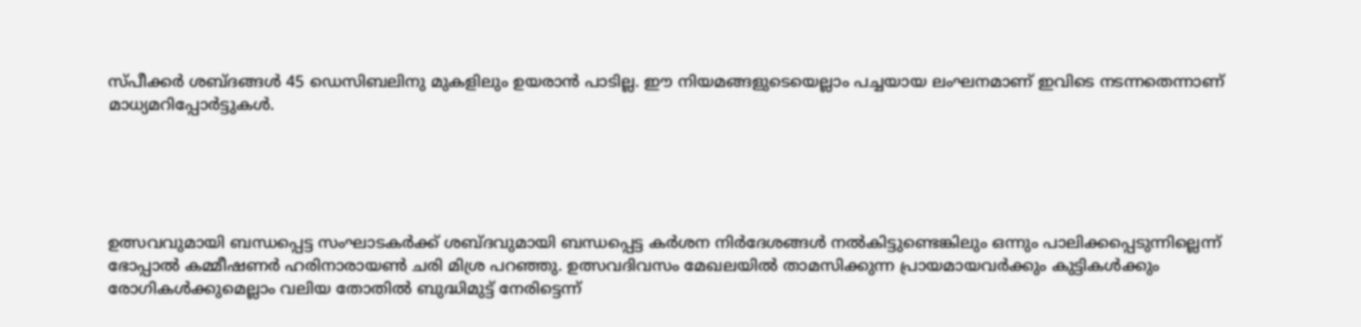സ്പീക്കര്‍ ശബ്ദങ്ങള്‍ 45 ഡെസിബലിനു മുകളിലും ഉയരാന്‍ പാടില്ല. ഈ നിയമങ്ങളുടെയെല്ലാം പച്ചയായ ലംഘനമാണ് ഇവിടെ നടന്നതെന്നാണ് മാധ്യമറിപ്പോര്‍ട്ടുകള്‍.





ഉത്സവവുമായി ബന്ധപ്പെട്ട സംഘാടകര്‍ക്ക് ശബ്ദവുമായി ബന്ധപ്പെട്ട കര്‍ശന നിര്‍ദേശങ്ങള്‍ നല്‍കിട്ടുണ്ടെങ്കിലും ഒന്നും പാലിക്കപ്പെടുന്നില്ലെന്ന് ഭോപ്പാല്‍ കമ്മീഷണര്‍ ഹരിനാരായണ്‍ ചരി മിശ്ര പറഞ്ഞു. ഉത്സവദിവസം മേഖലയില്‍ താമസിക്കുന്ന പ്രായമായവര്‍ക്കും കുട്ടികള്‍ക്കും രോഗികള്‍ക്കുമെല്ലാം വലിയ തോതില്‍ ബുദ്ധിമുട്ട് നേരിട്ടെന്ന്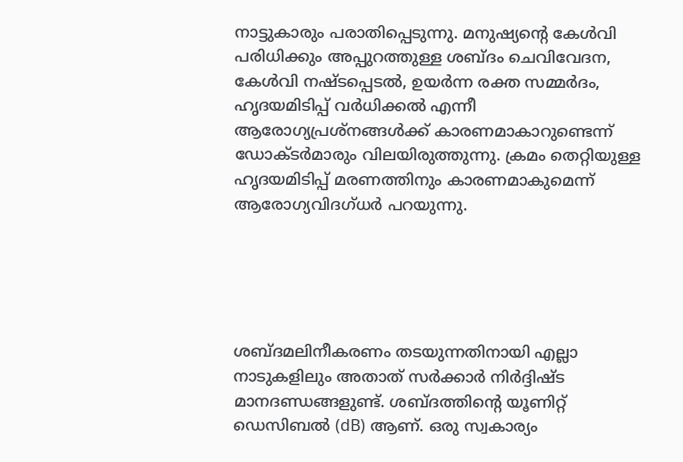നാട്ടുകാരും പരാതിപ്പെടുന്നു. മനുഷ്യന്റെ കേള്‍വി പരിധിക്കും അപ്പുറത്തുള്ള ശബ്ദം ചെവിവേദന, കേള്‍വി നഷ്ടപ്പെടല്‍, ഉയര്‍ന്ന രക്ത സമ്മര്‍ദം, ഹൃദയമിടിപ്പ് വര്‍ധിക്കല്‍ എന്നീ ആരോഗ്യപ്രശ്നങ്ങള്‍ക്ക് കാരണമാകാറുണ്ടെന്ന് ഡോക്ടര്‍മാരും വിലയിരുത്തുന്നു. ക്രമം തെറ്റിയുള്ള ഹൃദയമിടിപ്പ് മരണത്തിനും കാരണമാകുമെന്ന് ആരോഗ്യവിദഗ്ധര്‍ പറയുന്നു.





ശബ്ദമലിനീകരണം തടയുന്നതിനായി എല്ലാ നാടുകളിലും അതാത് സർക്കാർ നിർദ്ദിഷ്ട മാനദണ്ഡങ്ങളുണ്ട്. ശബ്ദത്തിന്റെ യൂണിറ്റ് ഡെസിബൽ (dB) ആണ്. ഒരു സ്വകാര്യം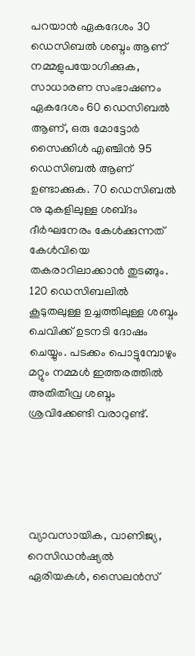പറയാൻ ഏകദേശം 30 ഡെസിബൽ ശബ്ദം ആണ് നമ്മളുപയോഗിക്കുക, സാധാരണ സംഭാഷണം ഏകദേശം 60 ഡെസിബൽ ആണ്, ഒരു മോട്ടോർ സൈക്കിൾ എഞ്ചിൻ 95 ഡെസിബൽ ആണ് ഉണ്ടാക്കുക. 70 ഡെസിബൽ നു മുകളിലുള്ള ശബ്‌ദം ദീർഘനേരം കേൾക്കുന്നത് കേൾവിയെ തകരാറിലാക്കാൻ തുടങ്ങും. 120 ഡെസിബലിൽ കൂടുതലുള്ള ഉച്ചത്തിലുള്ള ശബ്ദം ചെവിക്ക് ഉടനടി ദോഷം ചെയ്യും. പടക്കം പൊട്ടുമ്പോഴും മറ്റും നമ്മൾ ഇത്തരത്തിൽ അതിതീവ്ര ശബ്ദം ശ്രവിക്കേണ്ടി വരാറുണ്ട്.





വ്യാവസായിക, വാണിജ്യ, റെസിഡൻഷ്യൽ ഏരിയകൾ, സൈലൻസ്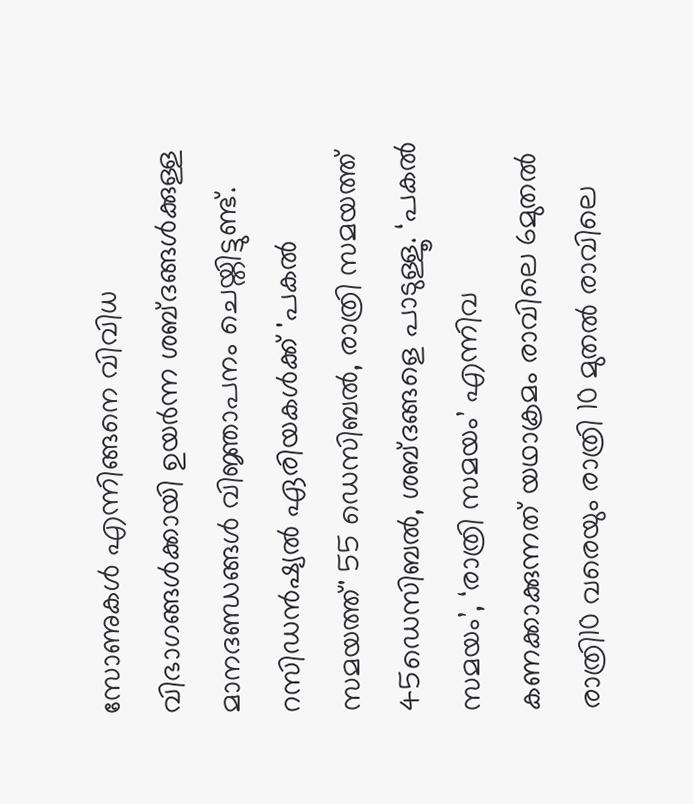സോണുകൾ എന്നിങ്ങനെ വിവിധ വിഭാഗങ്ങൾക്കായി ഉയർന്ന ശബ്ദങ്ങൾക്കുള്ള മാനദണ്ഡങ്ങൾ വിജ്ഞാപനം ചെയ്തിട്ടുണ്ട്. റസിഡൻഷ്യൽ ഏരിയകൾക്ക് 'പകൽ സമയത്ത്' 55 ഡെസിബൽ, രാത്രി സമയത്ത് 45ഡെസിബൽ, ശബ്ദങ്ങളെ പാടുള്ളൂ. ‘പകൽ സമയം’, ‘രാത്രി സമയം’ എന്നിവ കണക്കാക്കുന്നത് യഥാക്രമം രാവിലെ 6മുതൽ രാത്രി10 വരെയും രാത്രി 10 മുതൽ രാവിലെ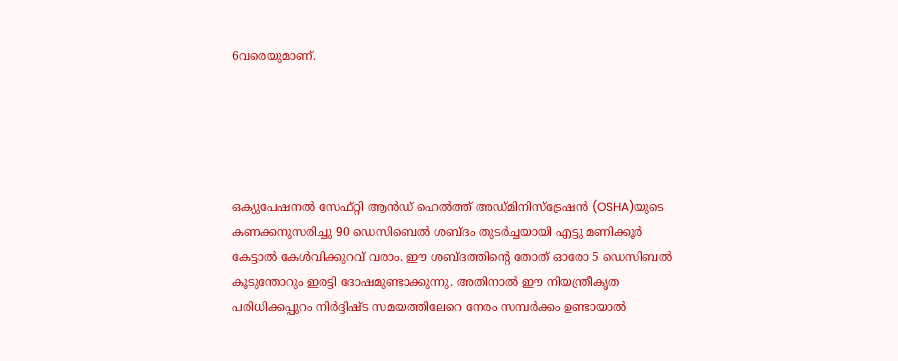6വരെയുമാണ്.





ഒക്യുപേഷനൽ സേഫ്റ്റി ആൻഡ് ഹെൽത്ത് അഡ്മിനിസ്ട്രേഷൻ (OSHA)യുടെ കണക്കനുസരിച്ചു 90 ഡെസിബെല്‍ ശബ്ദം തുടര്‍ച്ചയായി എട്ടു മണിക്കൂര്‍ കേട്ടാല്‍ കേള്‍വിക്കുറവ് വരാം. ഈ ശബ്ദത്തിന്റെ തോത് ഓരോ 5 ഡെസിബൽ കൂടുന്തോറും ഇരട്ടി ദോഷമുണ്ടാക്കുന്നു. അതിനാൽ ഈ നിയന്ത്രീകൃത പരിധിക്കപ്പുറം നിർദ്ദിഷ്ട സമയത്തിലേറെ നേരം സമ്പർക്കം ഉണ്ടായാൽ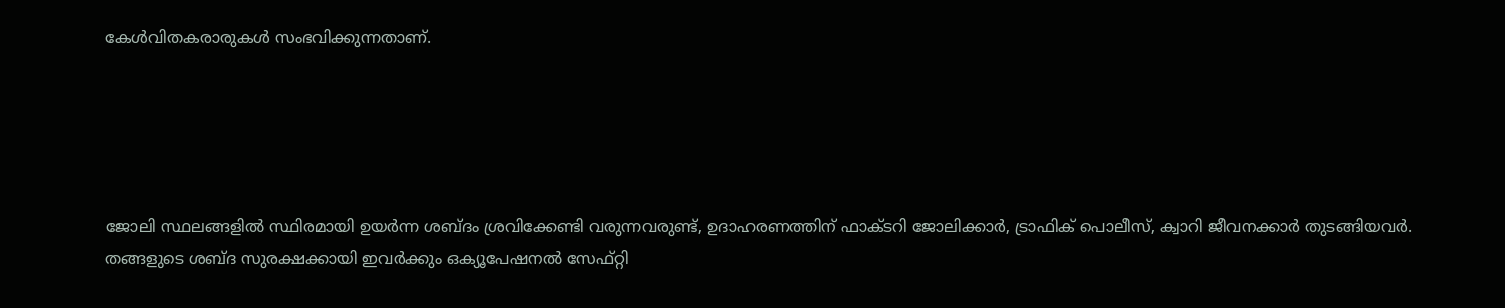കേൾവിതകരാരുകൾ സംഭവിക്കുന്നതാണ്.





ജോലി സ്ഥലങ്ങളിൽ സ്ഥിരമായി ഉയർന്ന ശബ്ദം ശ്രവിക്കേണ്ടി വരുന്നവരുണ്ട്, ഉദാഹരണത്തിന് ഫാക്ടറി ജോലിക്കാർ, ട്രാഫിക് പൊലീസ്, ക്വാറി ജീവനക്കാർ തുടങ്ങിയവർ. തങ്ങളുടെ ശബ്ദ സുരക്ഷക്കായി ഇവർക്കും ഒക്യൂപേഷനൽ സേഫ്റ്റി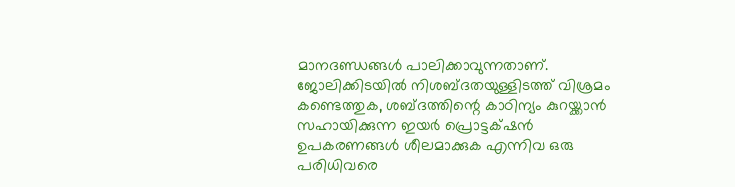മാനദണ്ഡങ്ങൾ പാലിക്കാവുന്നതാണ്. ജോലിക്കിടയിൽ നിശബ്ദതയുള്ളിടത്ത് വിശ്രമം കണ്ടെത്തുക, ശബ്ദത്തിന്റെ കാഠിന്യം കുറയ്ക്കാൻ സഹായിക്കുന്ന ഇയർ പ്രൊട്ടക്‌ഷൻ ഉപകരണങ്ങൾ ശീലമാക്കുക എന്നിവ ഒരു പരിധിവരെ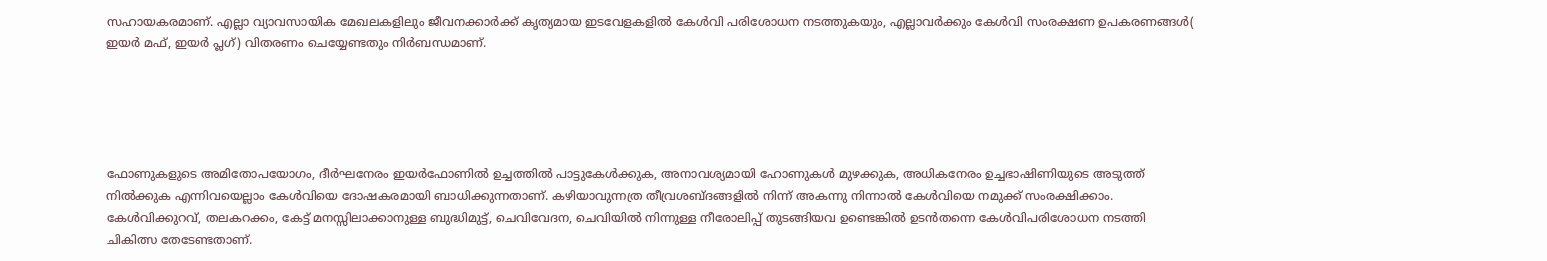സഹായകരമാണ്. എല്ലാ വ്യാവസായിക മേഖലകളിലും ജീവനക്കാർക്ക് കൃത്യമായ ഇടവേളകളിൽ കേൾവി പരിശോധന നടത്തുകയും, എല്ലാവർക്കും കേൾവി സംരക്ഷണ ഉപകരണങ്ങൾ( ഇയർ മഫ്, ഇയർ പ്ലഗ്) വിതരണം ചെയ്യേണ്ടതും നിർബന്ധമാണ്.





ഫോണുകളുടെ അമിതോപയോഗം, ദീർഘനേരം ഇയർഫോണിൽ ഉച്ചത്തിൽ പാട്ടുകേൾക്കുക, അനാവശ്യമായി ഹോണുകൾ മുഴക്കുക, അധികനേരം ഉച്ചഭാഷിണിയുടെ അടുത്ത് നിൽക്കുക എന്നിവയെല്ലാം കേൾവിയെ ദോഷകരമായി ബാധിക്കുന്നതാണ്. കഴിയാവുന്നത്ര തീവ്രശബ്ദങ്ങളിൽ നിന്ന് അകന്നു നിന്നാൽ കേൾവിയെ നമുക്ക് സംരക്ഷിക്കാം. കേൾവിക്കുറവ്, തലകറക്കം, കേട്ട് മനസ്സിലാക്കാനുള്ള ബുദ്ധിമുട്ട്, ചെവിവേദന, ചെവിയിൽ നിന്നുള്ള നീരോലിപ്പ് തുടങ്ങിയവ ഉണ്ടെങ്കിൽ ഉടൻതന്നെ കേൾവിപരിശോധന നടത്തി ചികിത്സ തേടേണ്ടതാണ്.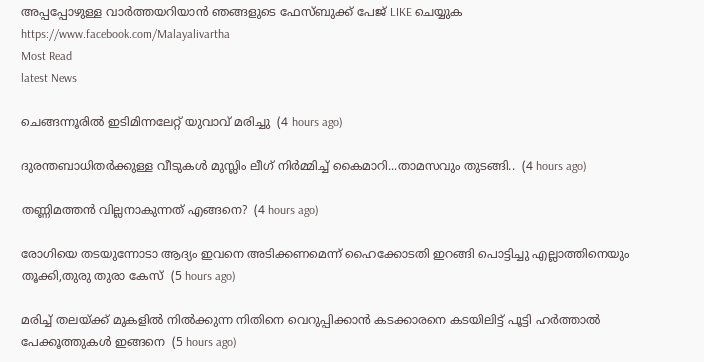അപ്പപ്പോഴുള്ള വാര്‍ത്തയറിയാന്‍ ഞങ്ങളുടെ ഫേസ്‌ബുക്ക്‌ പേജ് LIKE ചെയ്യുക
https://www.facebook.com/Malayalivartha
Most Read
latest News

ചെങ്ങന്നൂരിൽ ഇടിമിന്നലേറ്റ് യുവാവ് മരിച്ചു  (4 hours ago)

ദുരന്തബാധിതര്‍ക്കുള്ള വീടുകള്‍ മുസ്ലിം ലീഗ് നിര്‍മ്മിച്ച് കൈമാറി...താമസവും തുടങ്ങി..  (4 hours ago)

തണ്ണിമത്തൻ വില്ലനാകുന്നത് എങ്ങനെ?  (4 hours ago)

രോഗിയെ തടയുന്നോടാ ആദ്യം ഇവനെ അടിക്കണമെന്ന് ഹൈക്കോടതി ഇറങ്ങി പൊട്ടിച്ചു എല്ലാത്തിനെയും തൂക്കി,തുരു തുരാ കേസ്  (5 hours ago)

മരിച്ച് തലയ്ക്ക് മുകളിൽ നിൽക്കുന്ന നിതിനെ വെറുപ്പിക്കാൻ കടക്കാരനെ കടയിലിട്ട് പൂട്ടി ഹർത്താൽ പേക്കൂത്തുകൾ ഇങ്ങനെ  (5 hours ago)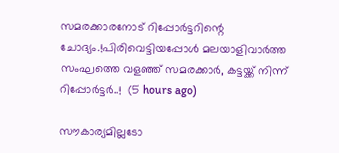സമരക്കാരനോട് റിപ്പോർട്ടറിന്റെ ചോദ്യം.!പിരിവെട്ടിയപ്പോൾ മലയാളിവാർത്ത സംഘത്തെ വളഞ്ഞ് സമരക്കാർ, കട്ടയ്ക്ക് നിന്ന് റിപ്പോർട്ടർ..!  (5 hours ago)

സൗകാര്യമില്ലടോ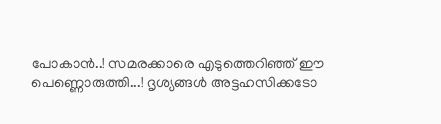പോകാന്‍..! സമരക്കാരെ എടുത്തെറിഞ്ഞ് ഈ പെണ്ണൊരുത്തി...! ദൃശ്യങ്ങൾ അട്ടഹസിക്കടോ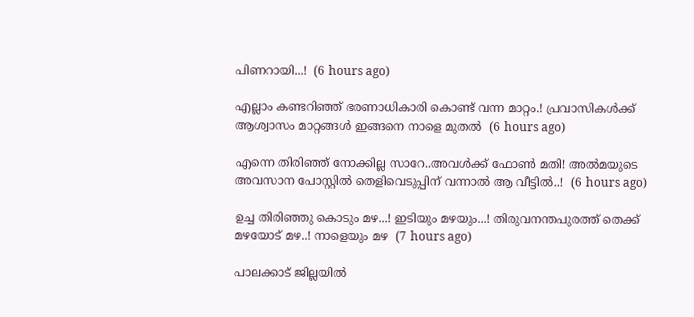പിണറായി...!  (6 hours ago)

എല്ലാം കണ്ടറിഞ്ഞ് ഭരണാധികാരി കൊണ്ട് വന്ന മാറ്റം.! പ്രവാസികൾക്ക് ആശ്വാസം മാറ്റങ്ങൾ ഇങ്ങനെ നാളെ മുതൽ  (6 hours ago)

എന്നെ തിരിഞ്ഞ് നോക്കില്ല സാറേ..അവൾക്ക് ഫോൺ മതി! അൽമയുടെ അവസാന പോസ്റ്റിൽ തെളിവെടുപ്പിന് വന്നാൽ ആ വീട്ടിൽ..!  (6 hours ago)

ഉച്ച തിരിഞ്ഞു കൊടും മഴ...! ഇടിയും മഴയും...! തിരുവനന്തപുരത്ത് തെക്ക് മഴയോട് മഴ..! നാളെയും മഴ  (7 hours ago)

പാലക്കാട് ജില്ലയിൽ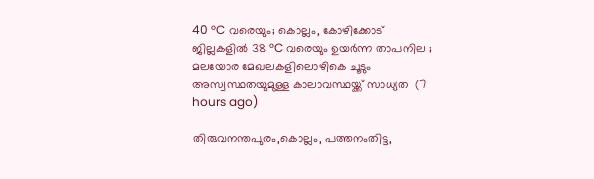40 °C വരെയും; കൊല്ലം, കോഴിക്കോട് ജില്ലകളിൽ 38 °C വരെയും ഉയർന്ന താപനില ; മലയോര മേഖലകളിലൊഴികെ ചൂടും അസ്വസ്ഥതയുമുള്ള കാലാവസ്ഥയ്ക്ക് സാധ്യത  (7 hours ago)

തിരുവനന്തപുരം,കൊല്ലം, പത്തനംതിട്ട,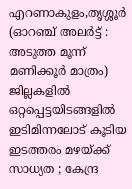എറണാകുളം,തൃശ്ശൂർ (ഓറഞ്ച് അലർട്ട് : അടുത്ത മൂന്ന്‌ മണിക്കൂർ മാത്രം) ജില്ലകളിൽ ഒറ്റപ്പെട്ടയിടങ്ങളിൽ ഇടിമിന്നലോട് കൂടിയ ഇടത്തരം മഴയ്ക്ക് സാധ്യത ; കേന്ദ്ര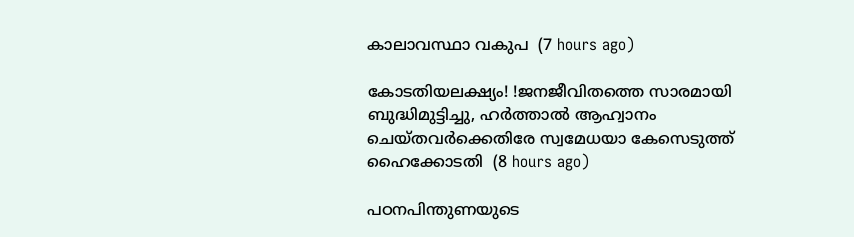കാലാവസ്ഥാ വകുപ  (7 hours ago)

കോടതിയലക്ഷ്യം! !ജനജീവിതത്തെ സാരമായി ബുദ്ധിമുട്ടിച്ചു, ഹർത്താൽ ആഹ്വാനം ചെയ്തവർക്കെതിരേ സ്വമേധയാ കേസെടുത്ത് ഹൈക്കോടതി  (8 hours ago)

പഠനപിന്തുണയുടെ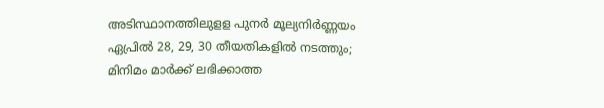അടിസ്ഥാനത്തിലുളള പുനർ മൂല്യനിർണ്ണയം ഏപ്രിൽ 28, 29, 30 തീയതികളിൽ നടത്തും; മിനിമം മാർക്ക് ലഭിക്കാത്ത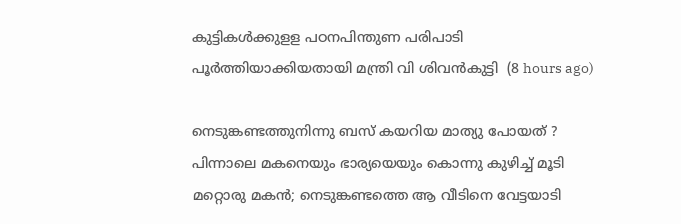കുട്ടികൾക്കുളള പഠനപിന്തുണ പരിപാടി പൂർത്തിയാക്കിയതായി മന്ത്രി വി ശിവൻകുട്ടി  (8 hours ago)

നെടുങ്കണ്ടത്തുനിന്നു ബസ് കയറിയ മാത്യു പോയത് ? പിന്നാലെ മകനെയും ഭാര്യയെയും കൊന്നു കുഴിച്ച് മൂടി മറ്റൊരു മകൻ; നെടുങ്കണ്ടത്തെ ആ വീടിനെ വേട്ടയാടി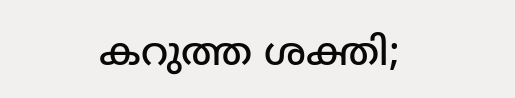കറുത്ത ശക്തി;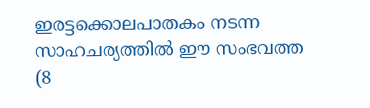ഇരട്ടക്കൊലപാതകം നടന്ന സാഹചര്യത്തിൽ ഈ സംഭവത്ത  (8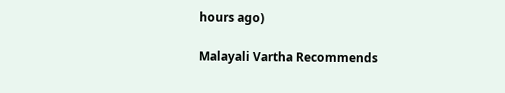hours ago)

Malayali Vartha Recommends